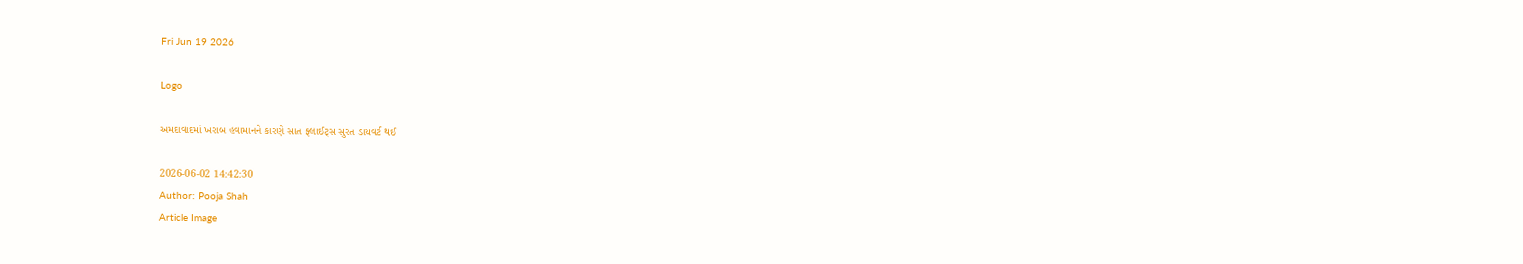Fri Jun 19 2026

Logo

અમદાવાદમાં ખરાબ હવામાનને કારણે સાત ફ્લાઈટ્સ સુરત ડાયવર્ટ થઈ

2026-06-02 14:42:30
Author: Pooja Shah
Article Image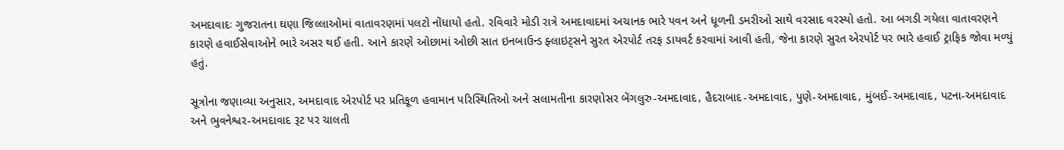અમદાવાદઃ ગુજરાતના ઘણા જિલ્લાઓમાં વાતાવરણમાં પલટો નોંધાયો હતો. રવિવારે મોડી રાત્રે અમદાવાદમાં અચાનક ભારે પવન અને ધૂળની ડમરીઓ સાથે વરસાદ વરસ્યો હતો. આ બગડી ગયેલા વાતાવરણને કારણે હવાઈસેવાઓને ભારે અસર થઈ હતી. આને કારણે ઓછામાં ઓછી સાત ઇનબાઉન્ડ ફ્લાઇટ્સને સુરત એરપોર્ટ તરફ ડાયવર્ટ કરવામાં આવી હતી, જેના કારણે સુરત એરપોર્ટ પર ભારે હવાઈ ટ્રાફિક જોવા મળ્યું હતું.

સૂત્રોના જણાવ્યા અનુસાર, અમદાવાદ એરપોર્ટ પર પ્રતિકૂળ હવામાન પરિસ્થિતિઓ અને સલામતીના કારણોસર બેંગલુરુ-અમદાવાદ, હૈદરાબાદ-અમદાવાદ, પુણે-અમદાવાદ, મુંબઈ-અમદાવાદ, પટના-અમદાવાદ અને ભુવનેશ્વર-અમદાવાદ રૂટ પર ચાલતી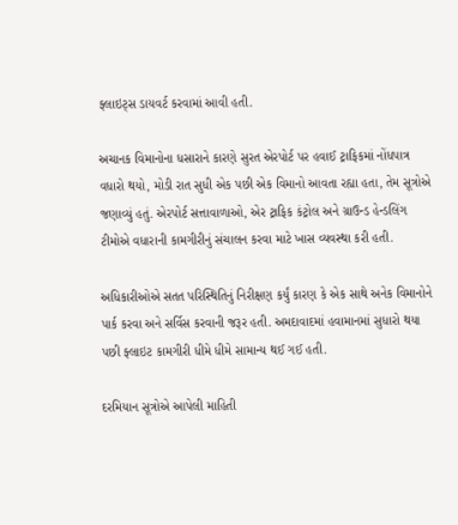ફ્લાઇટ્સ ડાયવર્ટ કરવામાં આવી હતી.

અચાનક વિમાનોના ધસારાને કારણે સુરત એરપોર્ટ પર હવાઈ ટ્રાફિકમાં નોંધપાત્ર વધારો થયો, મોડી રાત સુધી એક પછી એક વિમાનો આવતા રહ્યા હતા, તેમ સૂત્રોએ જણાવ્યું હતું. એરપોર્ટ સત્તાવાળાઓ, એર ટ્રાફિક કંટ્રોલ અને ગ્રાઉન્ડ હેન્ડલિંગ ટીમોએ વધારાની કામગીરીનું સંચાલન કરવા માટે ખાસ વ્યવસ્થા કરી હતી.

અધિકારીઓએ સતત પરિસ્થિતિનું નિરીક્ષણ કર્યું કારણ કે એક સાથે અનેક વિમાનોને પાર્ક કરવા અને સર્વિસ કરવાની જરૂર હતી. અમદાવાદમાં હવામાનમાં સુધારો થયા પછી ફ્લાઇટ કામગીરી ધીમે ધીમે સામાન્ય થઈ ગઈ હતી.

દરમિયાન સૂત્રોએ આપેલી માહિતી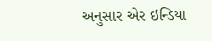અનુસાર એર ઇન્ડિયા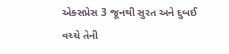એક્સપ્રેસ 3 જૂનથી સુરત અને દુબઈ વચ્ચે તેની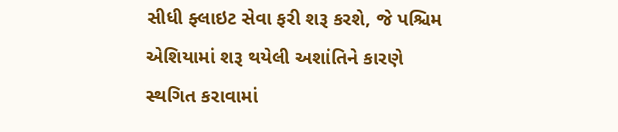સીધી ફ્લાઇટ સેવા ફરી શરૂ કરશે, જે પશ્ચિમ એશિયામાં શરૂ થયેલી અશાંતિને કારણે સ્થગિત કરાવામાં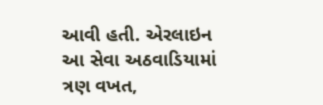આવી હતી. એરલાઇન આ સેવા અઠવાડિયામાં ત્રણ વખત,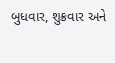બુધવાર, શુક્રવાર અને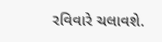રવિવારે ચલાવશે.